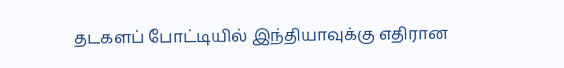தடகளப் போட்டியில் இந்தியாவுக்கு எதிரான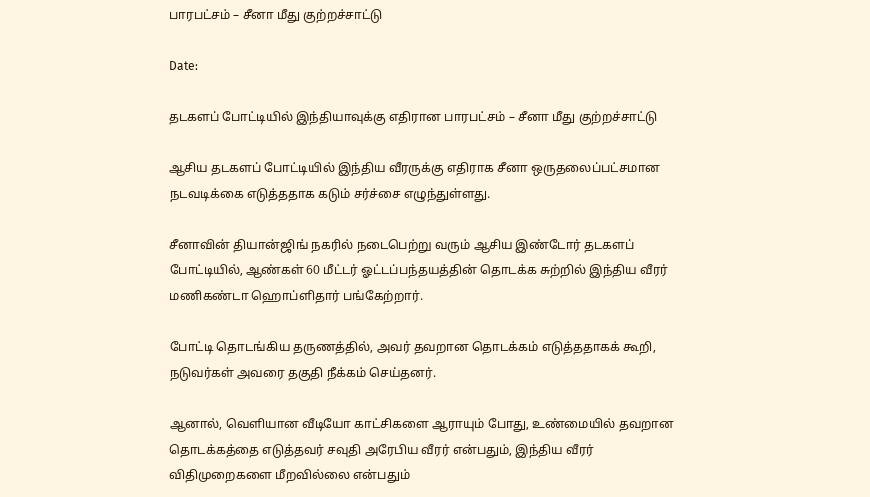பாரபட்சம் – சீனா மீது குற்றச்சாட்டு

Date:

தடகளப் போட்டியில் இந்தியாவுக்கு எதிரான பாரபட்சம் – சீனா மீது குற்றச்சாட்டு

ஆசிய தடகளப் போட்டியில் இந்திய வீரருக்கு எதிராக சீனா ஒருதலைப்பட்சமான நடவடிக்கை எடுத்ததாக கடும் சர்ச்சை எழுந்துள்ளது.

சீனாவின் தியான்ஜிங் நகரில் நடைபெற்று வரும் ஆசிய இண்டோர் தடகளப் போட்டியில், ஆண்கள் 60 மீட்டர் ஓட்டப்பந்தயத்தின் தொடக்க சுற்றில் இந்திய வீரர் மணிகண்டா ஹொப்ளிதார் பங்கேற்றார்.

போட்டி தொடங்கிய தருணத்தில், அவர் தவறான தொடக்கம் எடுத்ததாகக் கூறி, நடுவர்கள் அவரை தகுதி நீக்கம் செய்தனர்.

ஆனால், வெளியான வீடியோ காட்சிகளை ஆராயும் போது, உண்மையில் தவறான தொடக்கத்தை எடுத்தவர் சவுதி அரேபிய வீரர் என்பதும், இந்திய வீரர் விதிமுறைகளை மீறவில்லை என்பதும்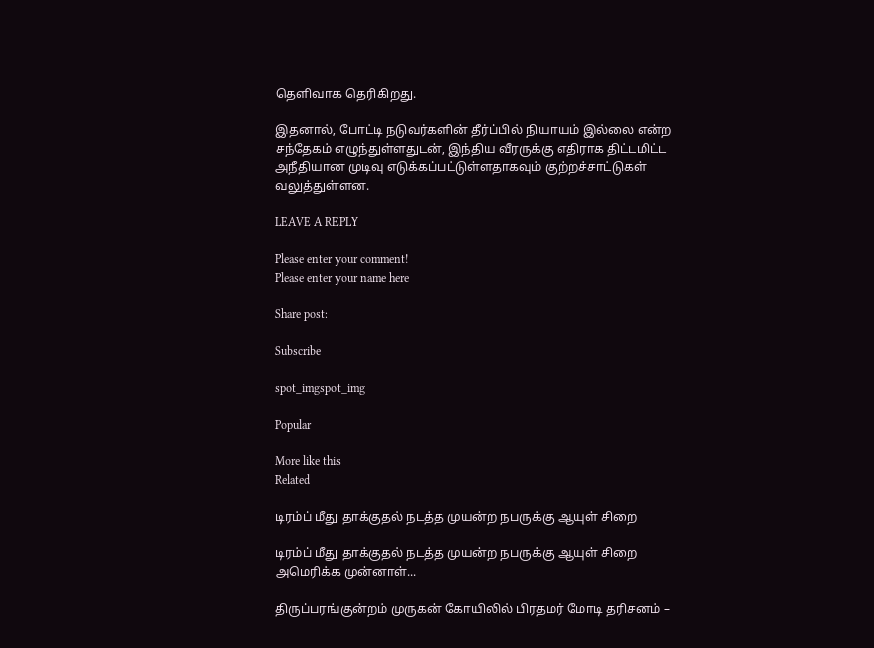தெளிவாக தெரிகிறது.

இதனால், போட்டி நடுவர்களின் தீர்ப்பில் நியாயம் இல்லை என்ற சந்தேகம் எழுந்துள்ளதுடன், இந்திய வீரருக்கு எதிராக திட்டமிட்ட அநீதியான முடிவு எடுக்கப்பட்டுள்ளதாகவும் குற்றச்சாட்டுகள் வலுத்துள்ளன.

LEAVE A REPLY

Please enter your comment!
Please enter your name here

Share post:

Subscribe

spot_imgspot_img

Popular

More like this
Related

டிரம்ப் மீது தாக்குதல் நடத்த முயன்ற நபருக்கு ஆயுள் சிறை

டிரம்ப் மீது தாக்குதல் நடத்த முயன்ற நபருக்கு ஆயுள் சிறை அமெரிக்க முன்னாள்...

திருப்பரங்குன்றம் முருகன் கோயிலில் பிரதமர் மோடி தரிசனம் –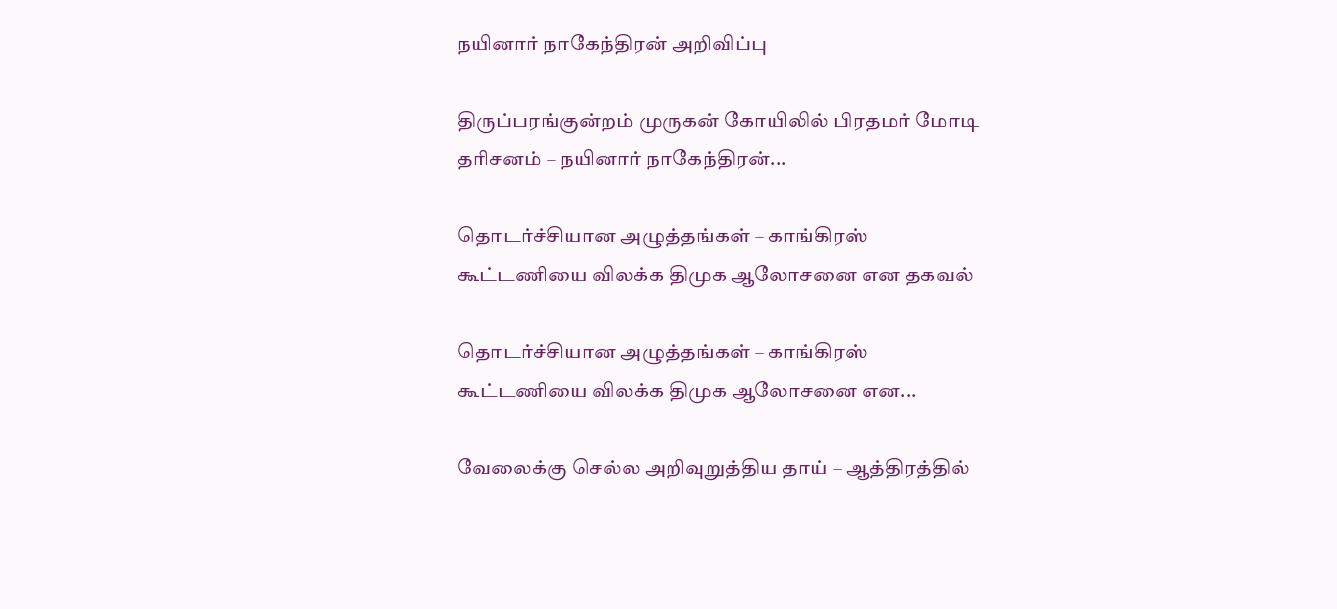நயினார் நாகேந்திரன் அறிவிப்பு

திருப்பரங்குன்றம் முருகன் கோயிலில் பிரதமர் மோடி தரிசனம் – நயினார் நாகேந்திரன்...

தொடர்ச்சியான அழுத்தங்கள் – காங்கிரஸ் கூட்டணியை விலக்க திமுக ஆலோசனை என தகவல்

தொடர்ச்சியான அழுத்தங்கள் – காங்கிரஸ் கூட்டணியை விலக்க திமுக ஆலோசனை என...

வேலைக்கு செல்ல அறிவுறுத்திய தாய் – ஆத்திரத்தில்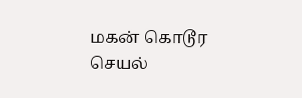மகன் கொடூர செயல்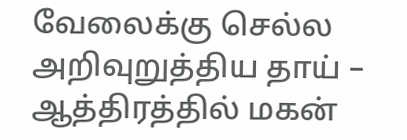வேலைக்கு செல்ல அறிவுறுத்திய தாய் – ஆத்திரத்தில் மகன்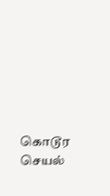கொடூர செயல்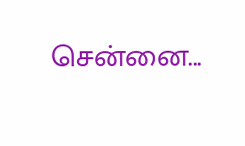சென்னை...